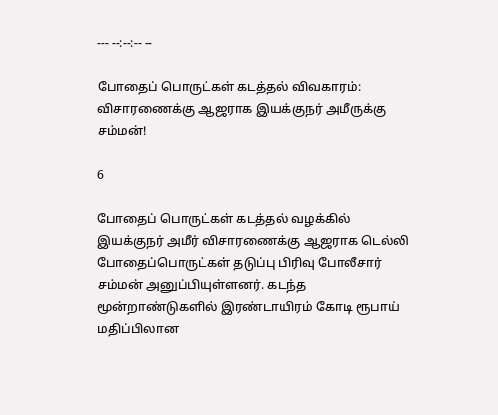--- --:--:-- --

போதைப் பொருட்கள் கடத்தல் விவகாரம்: விசாரணைக்கு ஆஜராக இயக்குநர் அமீருக்கு சம்மன்!

6

போதைப் பொருட்கள் கடத்தல் வழக்கில் இயக்குநர் அமீர் விசாரணைக்கு ஆஜராக டெல்லி போதைப்பொருட்கள் தடுப்பு பிரிவு போலீசார் சம்மன் அனுப்பியுள்ளனர். கடந்த மூன்றாண்டுகளில் இரண்டாயிரம் கோடி ரூபாய் மதிப்பிலான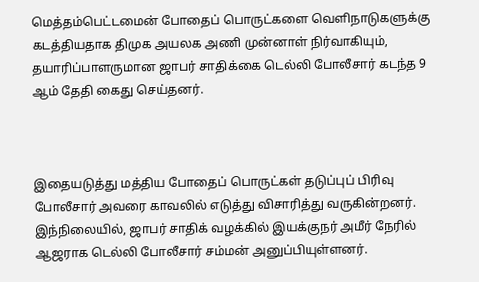மெத்தம்பெட்டமைன் போதைப் பொருட்களை வெளிநாடுகளுக்கு கடத்தியதாக திமுக அயலக அணி முன்னாள் நிர்வாகியும், தயாரிப்பாளருமான ஜாபர் சாதிக்கை டெல்லி போலீசார் கடந்த 9 ஆம் தேதி கைது செய்தனர்.



இதையடுத்து மத்திய போதைப் பொருட்கள் தடுப்புப் பிரிவு போலீசார் அவரை காவலில் எடுத்து விசாரித்து வருகின்றனர். இந்நிலையில், ஜாபர் சாதிக் வழக்கில் இயக்குநர் அமீர் நேரில் ஆஜராக டெல்லி போலீசார் சம்மன் அனுப்பியுள்ளனர்.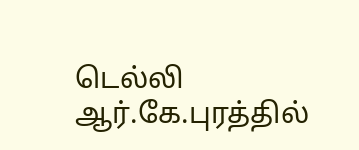டெல்லி ஆர்.கே.புரத்தில்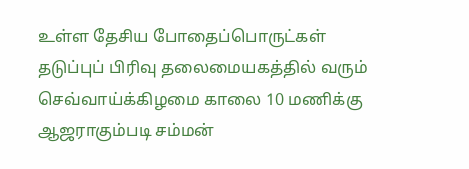உள்ள தேசிய போதைப்பொருட்கள் தடுப்புப் பிரிவு தலைமையகத்தில் வரும் செவ்வாய்க்கிழமை காலை 10 மணிக்கு ஆஜராகும்படி சம்மன்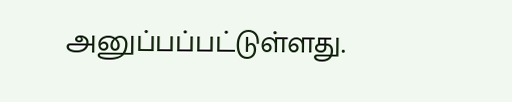அனுப்பப்பட்டுள்ளது.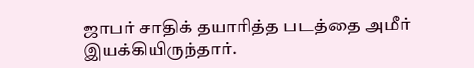ஜாபர் சாதிக் தயாரித்த படத்தை அமீர் இயக்கியிருந்தார்.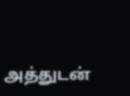அத்துடன்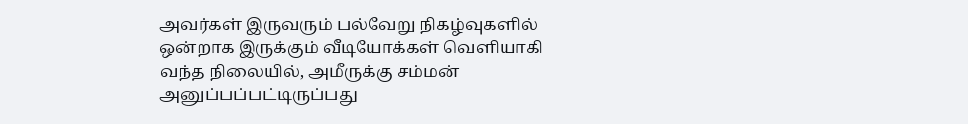அவர்கள் இருவரும் பல்வேறு நிகழ்வுகளில் ஒன்றாக இருக்கும் வீடியோக்கள் வெளியாகி வந்த நிலையில், அமீருக்கு சம்மன் அனுப்பப்பட்டிருப்பது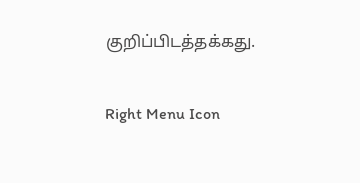குறிப்பிடத்தக்கது.

Right Menu Icon